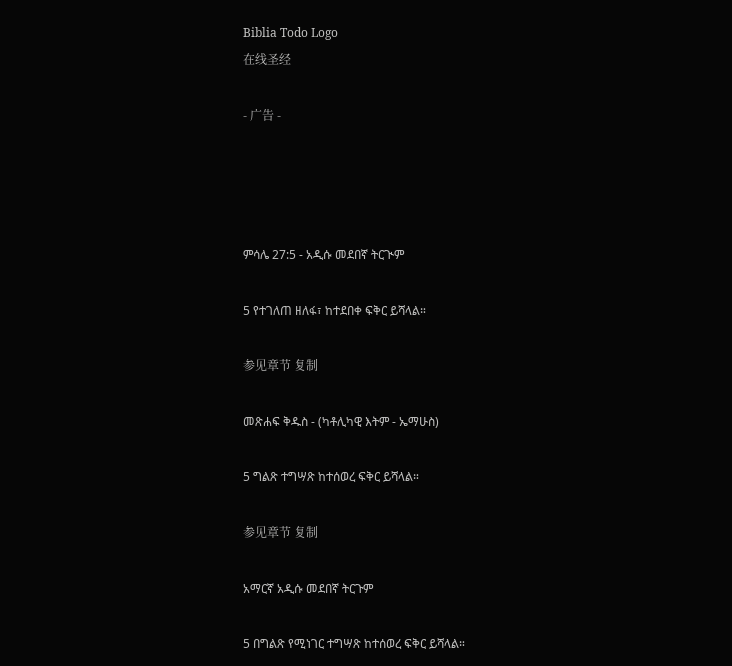Biblia Todo Logo
在线圣经

- 广告 -




ምሳሌ 27:5 - አዲሱ መደበኛ ትርጒም

5 የተገለጠ ዘለፋ፣ ከተደበቀ ፍቅር ይሻላል።

参见章节 复制

መጽሐፍ ቅዱስ - (ካቶሊካዊ እትም - ኤማሁስ)

5 ግልጽ ተግሣጽ ከተሰወረ ፍቅር ይሻላል።

参见章节 复制

አማርኛ አዲሱ መደበኛ ትርጉም

5 በግልጽ የሚነገር ተግሣጽ ከተሰወረ ፍቅር ይሻላል።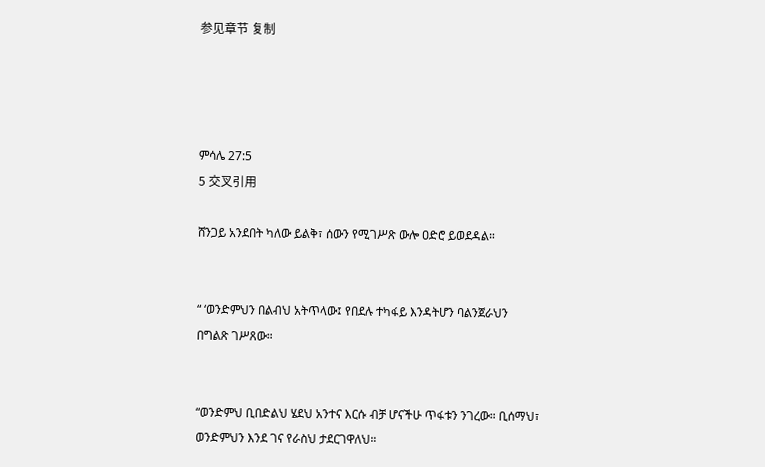参见章节 复制




ምሳሌ 27:5
5 交叉引用

ሸንጋይ አንደበት ካለው ይልቅ፣ ሰውን የሚገሥጽ ውሎ ዐድሮ ይወደዳል።


“ ‘ወንድምህን በልብህ አትጥላው፤ የበደሉ ተካፋይ እንዳትሆን ባልንጀራህን በግልጽ ገሥጸው።


“ወንድምህ ቢበድልህ ሄደህ አንተና እርሱ ብቻ ሆናችሁ ጥፋቱን ንገረው። ቢሰማህ፣ ወንድምህን እንደ ገና የራስህ ታደርገዋለህ።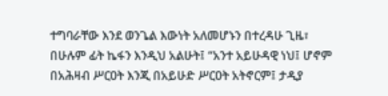ተግባራቸው እንደ ወንጌል እውነት አለመሆኑን በተረዳሁ ጊዜ፣ በሁሉም ፊት ኬፋን እንዲህ አልሁት፤ “አንተ አይሁዳዊ ነህ፤ ሆኖም በአሕዛብ ሥርዐት እንጂ በአይሁድ ሥርዐት አትኖርም፤ ታዲያ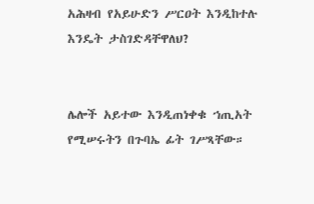አሕዛብ የአይሁድን ሥርዐት እንዲከተሉ እንዴት ታስገድዳቸዋለህ?


ሌሎች አይተው እንዲጠነቀቁ ኀጢአት የሚሠሩትን በጉባኤ ፊት ገሥጻቸው።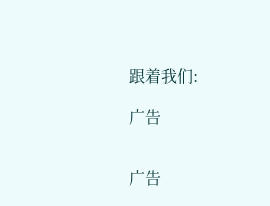跟着我们:

广告


广告